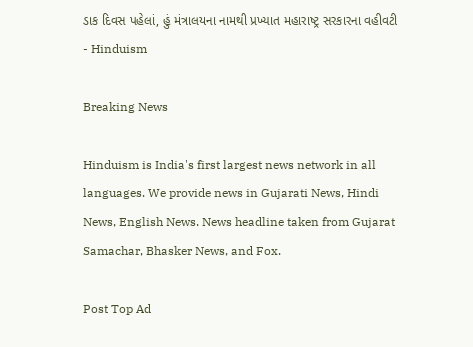ડાક દિવસ પહેલાં, હું મંત્રાલયના નામથી પ્રખ્યાત મહારાષ્ટ્ર સરકારના વહીવટી - Hinduism

Breaking News

Hinduism is India's first largest news network in all languages. We provide news in Gujarati News, Hindi News, English News. News headline taken from Gujarat Samachar, Bhasker News, and Fox.

Post Top Ad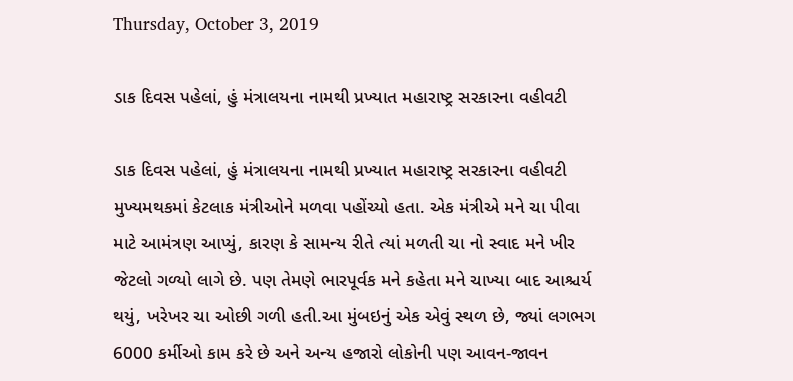Thursday, October 3, 2019

ડાક દિવસ પહેલાં, હું મંત્રાલયના નામથી પ્રખ્યાત મહારાષ્ટ્ર સરકારના વહીવટી

ડાક દિવસ પહેલાં, હું મંત્રાલયના નામથી પ્રખ્યાત મહારાષ્ટ્ર સરકારના વહીવટી મુખ્યમથકમાં કેટલાક મંત્રીઓને મળવા પહોંચ્યો હતા. એક મંત્રીએ મને ચા પીવા માટે આમંત્રણ આપ્યું, કારણ કે સામન્ય રીતે ત્યાં મળતી ચા નો સ્વાદ મને ખીર જેટલો ગળ્યો લાગે છે. પણ તેમણે ભારપૂર્વક મને કહેતા મને ચાખ્યા બાદ આશ્ચર્ય થયું, ખરેખર ચા ઓછી ગળી હતી.આ મુંબઇનું એક એવું સ્થળ છે, જ્યાં લગભગ 6000 કર્મીઓ કામ કરે છે અને અન્ય હજારો લોકોની પણ આવન-જાવન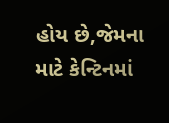હોય છે,જેમના માટે કેન્ટિનમાં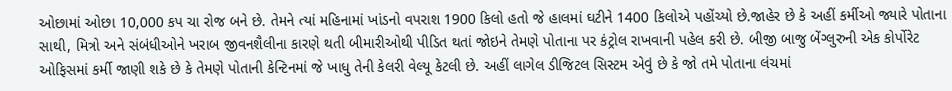ઓછામાં ઓછા 10,000 કપ ચા રોજ બને છે. તેમને ત્યાં મહિનામાં ખાંડનો વપરાશ 1900 કિલો હતો જે હાલમાં ઘટીને 1400 કિલોએ પહોંચ્યો છે.જાહેર છે કે અહીં કર્મીઓ જ્યારે પોતાના સાથી, મિત્રો અને સંબંધીઓને ખરાબ જીવનશૈલીના કારણે થતી બીમારીઓથી પીડિત થતાં જોઇને તેમણે પોતાના પર કંટ્રોલ રાખવાની પહેલ કરી છે. બીજી બાજુ બેંગ્લુરુની એક કોર્પોરેટ ઓફિસમાં કર્મી જાણી શકે છે કે તેમણે પોતાની કેન્ટિનમાં જે ખાધુ તેની કેલરી વેલ્યૂ કેટલી છે. અહીં લાગેલ ડીજિટલ સિસ્ટમ એવું છે કે જો તમે પોતાના લંચમાં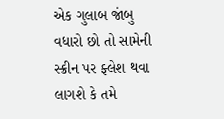એક ગુલાબ જાંબુ વધારો છો તો સામેની સ્ક્રીન પર ફ્લેશ થવા લાગશે કે તમે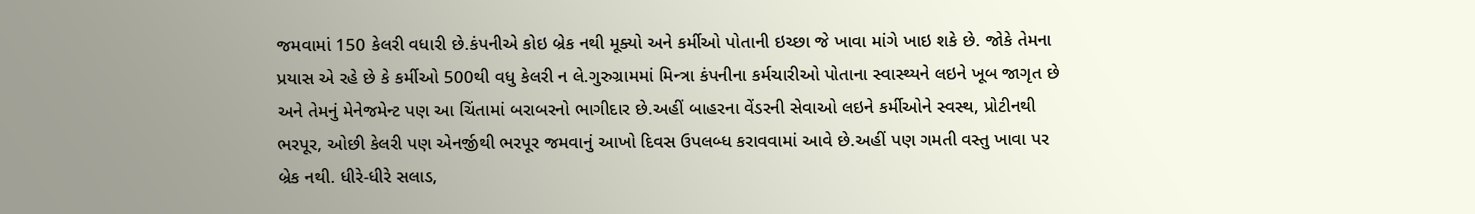જમવામાં 150 કેલરી વધારી છે.કંપનીએ કોઇ બ્રેક નથી મૂક્યો અને કર્મીઓ પોતાની ઇચ્છા જે ખાવા માંગે ખાઇ શકે છે. જોકે તેમના પ્રયાસ એ રહે છે કે કર્મીઓ 500થી વધુ કેલરી ન લે.ગુરુગ્રામમાં મિન્ત્રા કંપનીના કર્મચારીઓ પોતાના સ્વાસ્થ્યને લઇને ખૂબ જાગૃત છે અને તેમનું મેનેજમેન્ટ પણ આ ચિંતામાં બરાબરનો ભાગીદાર છે.અહીં બાહરના વેંડરની સેવાઓ લઇને કર્મીઓને સ્વસ્થ, પ્રોટીનથી ભરપૂર, ઓછી કેલરી પણ એનર્જીથી ભરપૂર જમવાનું આખો દિવસ ઉપલબ્ધ કરાવવામાં આવે છે.અહીં પણ ગમતી વસ્તુ ખાવા પર બ્રેક નથી. ધીરે-ધીરે સલાડ,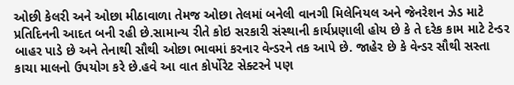ઓછી કેલરી અને ઓછા મીઠાવાળા તેમજ ઓછા તેલમાં બનેલી વાનગી મિલેનિયલ અને જેનરેશન ઝેડ માટે પ્રતિદિનની આદત બની રહી છે.સામાન્ય રીતે કોઇ સરકારી સંસ્થાની કાર્યપ્રણાલી હોય છે કે તે દરેક કામ માટે ટેન્ડર બાહર પાડે છે અને તેનાથી સૌથી ઓછા ભાવમાં કરનાર વેન્ડરને તક આપે છે. જાહેર છે કે વેન્ડર સૌથી સસ્તા કાચા માલનો ઉપયોગ કરે છે.હવે આ વાત કોર્પોરેટ સેક્ટરને પણ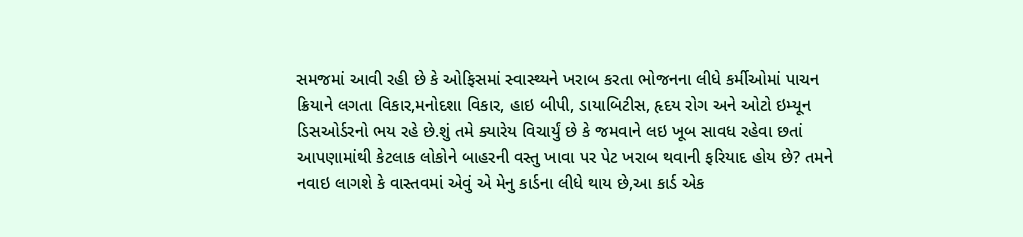સમજમાં આવી રહી છે કે ઓફિસમાં સ્વાસ્થ્યને ખરાબ કરતા ભોજનના લીધે કર્મીઓમાં પાચન ક્રિયાને લગતા વિકાર,મનોદશા વિકાર, હાઇ બીપી, ડાયાબિટીસ, હૃદય રોગ અને ઓટો ઇમ્યૂન ડિસઓર્ડરનો ભય રહે છે.શું તમે ક્યારેય વિચાર્યું છે કે જમવાને લઇ ખૂબ સાવધ રહેવા છતાં આપણામાંથી કેટલાક લોકોને બાહરની વસ્તુ ખાવા પર પેટ ખરાબ થવાની ફરિયાદ હોય છે? તમને નવાઇ લાગશે કે વાસ્તવમાં એવું એ મેનુ કાર્ડના લીધે થાય છે,આ કાર્ડ એક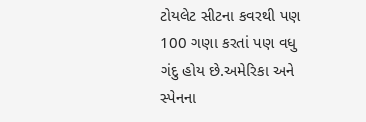ટોયલેટ સીટના કવરથી પણ 100 ગણા કરતાં પણ વધુ ગંદુ હોય છે.અમેરિકા અને સ્પેનના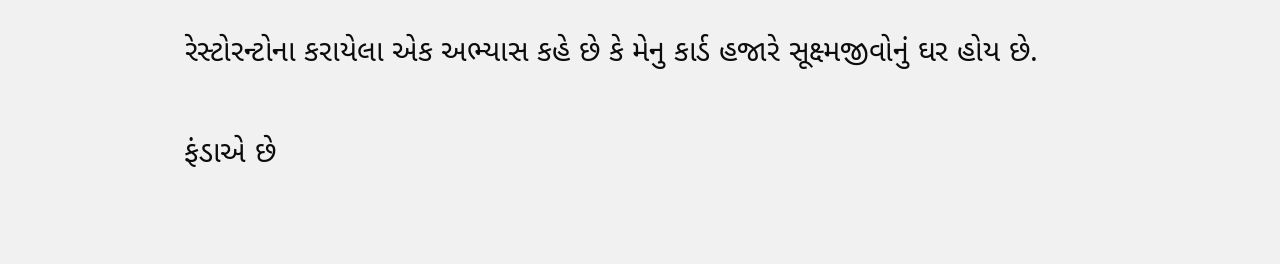રેસ્ટોરન્ટોના કરાયેલા એક અભ્યાસ કહે છે કે મેનુ કાર્ડ હજારે સૂક્ષ્મજીવોનું ઘર હોય છે.

ફંડાએ છે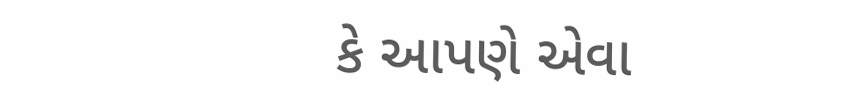કે આપણે એવા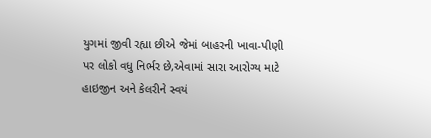યુગમાં જીવી રહ્યા છીએ જેમાં બાહરની ખાવા-પીણી પર લોકો વધુ નિર્ભર છે,એવામાં સારા આરોગ્ય માટે હાઇજીન અને કેલરીને સ્વયં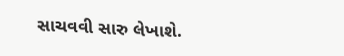સાચવવી સારુ લેખાશે.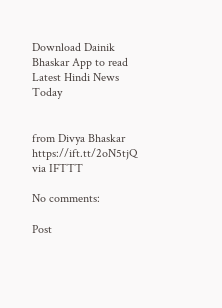Download Dainik Bhaskar App to read Latest Hindi News Today


from Divya Bhaskar https://ift.tt/2oN5tjQ
via IFTTT

No comments:

Post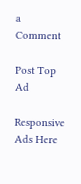a Comment

Post Top Ad

Responsive Ads Here